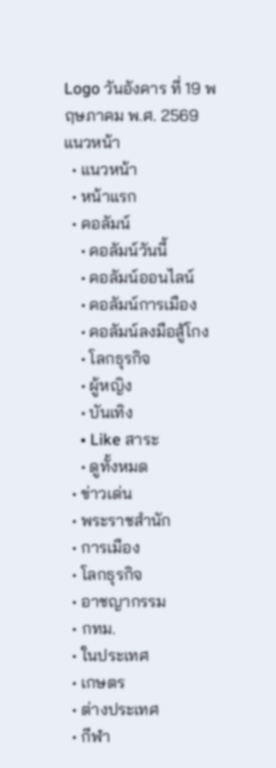Logo วันอังคาร ที่ 19 พฤษภาคม พ.ศ. 2569
แนวหน้า
  • แนวหน้า
  • หน้าแรก
  • คอลัมน์
    • คอลัมน์วันนี้
    • คอลัมน์ออนไลน์
    • คอลัมน์การเมือง
    • คอลัมน์ลงมือสู้โกง
    • โลกธุรกิจ
    • ผู้หญิง
    • บันเทิง
    • Like สาระ
    • ดูทั้งหมด
  • ข่าวเด่น
  • พระราชสำนัก
  • การเมือง
  • โลกธุรกิจ
  • อาชญากรรม
  • กทม.
  • ในประเทศ
  • เกษตร
  • ต่างประเทศ
  • กีฬา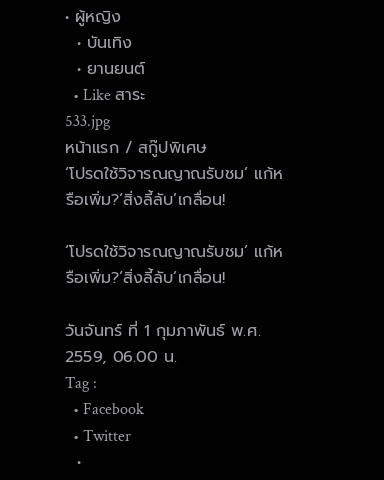• ผู้หญิง
  • บันเทิง
  • ยานยนต์
  • Like สาระ
533.jpg
หน้าแรก / สกู๊ปพิเศษ
‘โปรดใช้วิจารณญาณรับชม’ แก้หรือเพิ่ม?‘สิ่งลี้ลับ’เกลื่อน!

‘โปรดใช้วิจารณญาณรับชม’ แก้หรือเพิ่ม?‘สิ่งลี้ลับ’เกลื่อน!

วันจันทร์ ที่ 1 กุมภาพันธ์ พ.ศ. 2559, 06.00 น.
Tag :
  • Facebook
  • Twitter
  •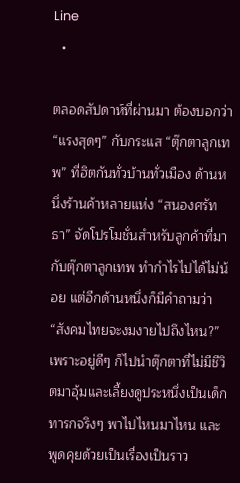Line
  •

ตลอดสัปดาห์ที่ผ่านมา ต้องบอกว่า “แรงสุดๆ” กับกระแส “ตุ๊กตาลูกเทพ” ที่ฮิตกันทั่วบ้านทั่วเมือง ด้านหนึ่งร้านค้าหลายแห่ง “สนองศรัทธา” จัดโปรโมชั่นสำหรับลูกค้าที่มากับตุ๊กตาลูกเทพ ทำกำไรไปได้ไม่น้อย แต่อีกด้านหนึ่งก็มีคำถามว่า “สังคมไทยจะงมงายไปถึงไหน?” เพราะอยู่ดีๆ ก็ไปนำตุ๊กตาที่ไม่มีชีวิตมาอุ้มและเลี้ยงดูประหนึ่งเป็นเด็กทารกจริงๆ พาไปไหนมาไหน และพูดคุยด้วยเป็นเรื่องเป็นราว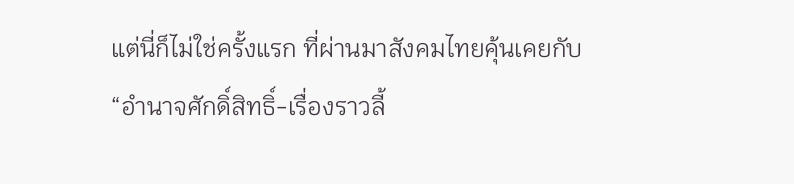แต่นี่ก็ไม่ใช่ครั้งแรก ที่ผ่านมาสังคมไทยคุ้นเคยกับ “อำนาจศักดิ์สิทธิ์-เรื่องราวลี้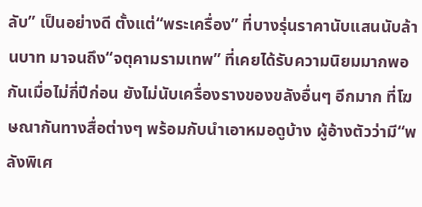ลับ” เป็นอย่างดี ตั้งแต่“พระเครื่อง” ที่บางรุ่นราคานับแสนนับล้านบาท มาจนถึง“จตุคามรามเทพ” ที่เคยได้รับความนิยมมากพอกันเมื่อไม่กี่ปีก่อน ยังไม่นับเครื่องรางของขลังอื่นๆ อีกมาก ที่โฆษณากันทางสื่อต่างๆ พร้อมกับนำเอาหมอดูบ้าง ผู้อ้างตัวว่ามี“พลังพิเศ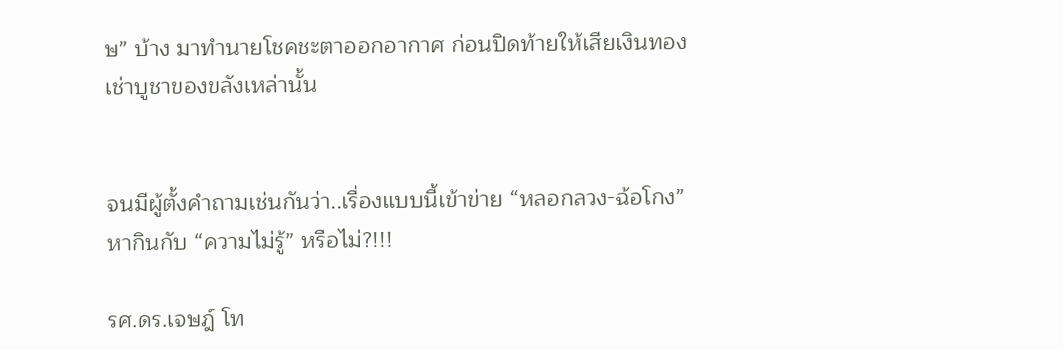ษ” บ้าง มาทำนายโชคชะตาออกอากาศ ก่อนปิดท้ายให้เสียเงินทองเช่าบูชาของขลังเหล่านั้น


จนมีผู้ตั้งคำถามเช่นกันว่า..เรื่องแบบนี้เข้าข่าย “หลอกลวง-ฉ้อโกง” หากินกับ “ความไม่รู้” หรือไม่?!!!

รศ.ดร.เจษฎ์ โท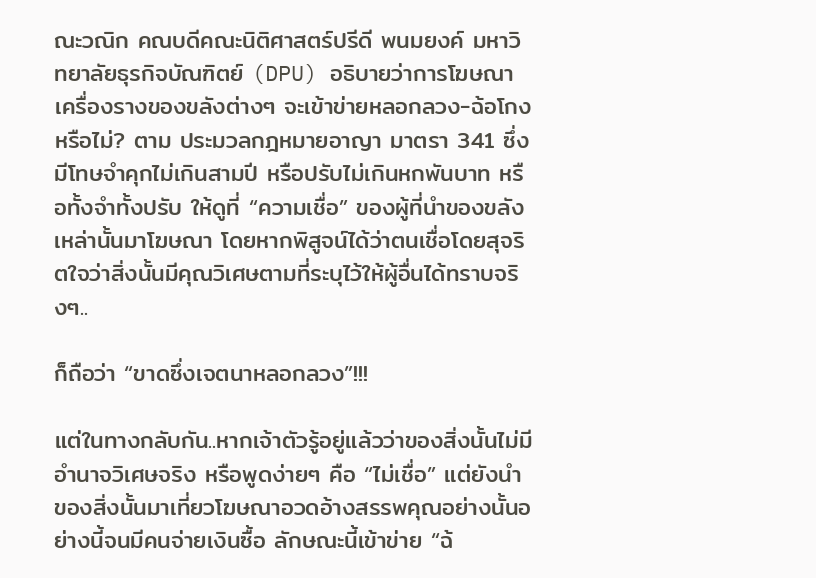ณะวณิก คณบดีคณะนิติศาสตร์ปรีดี พนมยงค์ มหาวิทยาลัยธุรกิจบัณฑิตย์ (DPU) อธิบายว่าการโฆษณาเครื่องรางของขลังต่างๆ จะเข้าข่ายหลอกลวง-ฉ้อโกงหรือไม่? ตาม ประมวลกฎหมายอาญา มาตรา 341 ซึ่งมีโทษจำคุกไม่เกินสามปี หรือปรับไม่เกินหกพันบาท หรือทั้งจำทั้งปรับ ให้ดูที่ “ความเชื่อ” ของผู้ที่นำของขลังเหล่านั้นมาโฆษณา โดยหากพิสูจน์ได้ว่าตนเชื่อโดยสุจริตใจว่าสิ่งนั้นมีคุณวิเศษตามที่ระบุไว้ให้ผู้อื่นได้ทราบจริงๆ..

ก็ถือว่า “ขาดซึ่งเจตนาหลอกลวง”!!!

แต่ในทางกลับกัน..หากเจ้าตัวรู้อยู่แล้วว่าของสิ่งนั้นไม่มีอำนาจวิเศษจริง หรือพูดง่ายๆ คือ “ไม่เชื่อ” แต่ยังนำของสิ่งนั้นมาเที่ยวโฆษณาอวดอ้างสรรพคุณอย่างนั้นอย่างนี้จนมีคนจ่ายเงินซื้อ ลักษณะนี้เข้าข่าย “ฉ้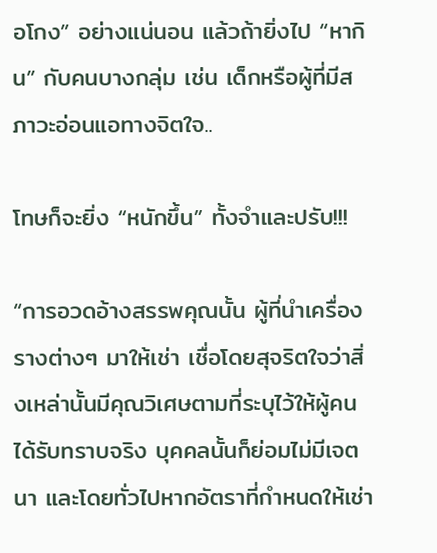อโกง” อย่างแน่นอน แล้วถ้ายิ่งไป “หากิน” กับคนบางกลุ่ม เช่น เด็กหรือผู้ที่มีสภาวะอ่อนแอทางจิตใจ..

โทษก็จะยิ่ง “หนักขึ้น” ทั้งจำและปรับ!!!

“การอวดอ้างสรรพคุณนั้น ผู้ที่นำเครื่องรางต่างๆ มาให้เช่า เชื่อโดยสุจริตใจว่าสิ่งเหล่านั้นมีคุณวิเศษตามที่ระบุไว้ให้ผู้คนได้รับทราบจริง บุคคลนั้นก็ย่อมไม่มีเจตนา และโดยทั่วไปหากอัตราที่กำหนดให้เช่า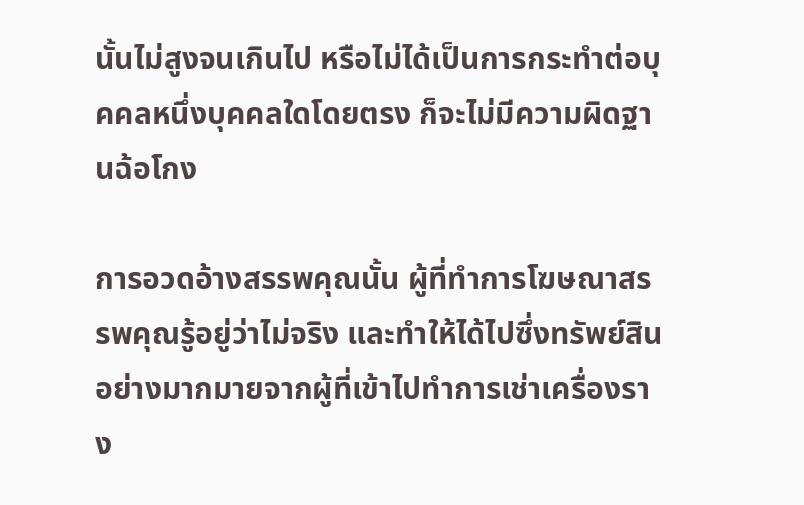นั้นไม่สูงจนเกินไป หรือไม่ได้เป็นการกระทำต่อบุคคลหนึ่งบุคคลใดโดยตรง ก็จะไม่มีความผิดฐานฉ้อโกง

การอวดอ้างสรรพคุณนั้น ผู้ที่ทำการโฆษณาสรรพคุณรู้อยู่ว่าไม่จริง และทำให้ได้ไปซึ่งทรัพย์สินอย่างมากมายจากผู้ที่เข้าไปทำการเช่าเครื่องราง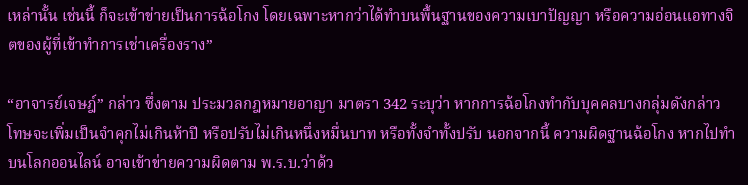เหล่านั้น เช่นนี้ ก็จะเข้าข่ายเป็นการฉ้อโกง โดยเฉพาะหากว่าได้ทำบนพื้นฐานของความเบาปัญญา หรือความอ่อนแอทางจิตของผู้ที่เข้าทำการเช่าเครื่องราง”

“อาจารย์เจษฎ์” กล่าว ซึ่งตาม ประมวลกฎหมายอาญา มาตรา 342 ระบุว่า หากการฉ้อโกงทำกับบุคคลบางกลุ่มดังกล่าว โทษจะเพิ่มเป็นจำคุกไม่เกินห้าปี หรือปรับไม่เกินหนึ่งหมื่นบาท หรือทั้งจำทั้งปรับ นอกจากนี้ ความผิดฐานฉ้อโกง หากไปทำบนโลกออนไลน์ อาจเข้าข่ายความผิดตาม พ.ร.บ.ว่าด้ว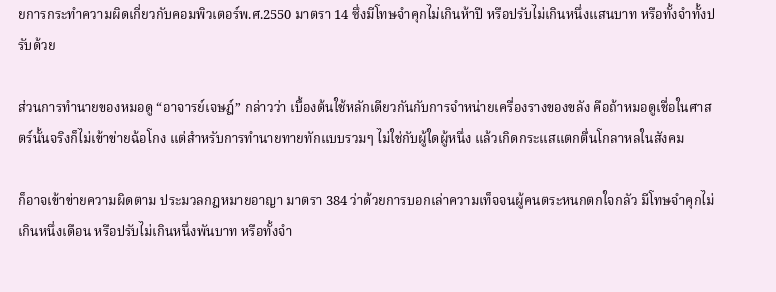ยการกระทำความผิดเกี่ยวกับคอมพิวเตอร์พ.ศ.2550 มาตรา 14 ซึ่งมีโทษจำคุกไม่เกินห้าปี หรือปรับไม่เกินหนึ่งแสนบาท หรือทั้งจำทั้งปรับด้วย

ส่วนการทำนายของหมอดู “อาจารย์เจษฎ์” กล่าวว่า เบื้องต้นใช้หลักเดียวกันกับการจำหน่ายเครื่องรางของขลัง คือถ้าหมอดูเชื่อในศาสตร์นั้นจริงก็ไม่เข้าข่ายฉ้อโกง แต่สำหรับการทำนายทายทักแบบรวมๆ ไม่ใช่กับผู้ใดผู้หนึ่ง แล้วเกิดกระแสแตกตื่นโกลาหลในสังคม

ก็อาจเข้าข่ายความผิดตาม ประมวลกฎหมายอาญา มาตรา 384 ว่าด้วยการบอกเล่าความเท็จจนผู้คนตระหนกตกใจกลัว มีโทษจำคุกไม่เกินหนึ่งเดือน หรือปรับไม่เกินหนึ่งพันบาท หรือทั้งจำ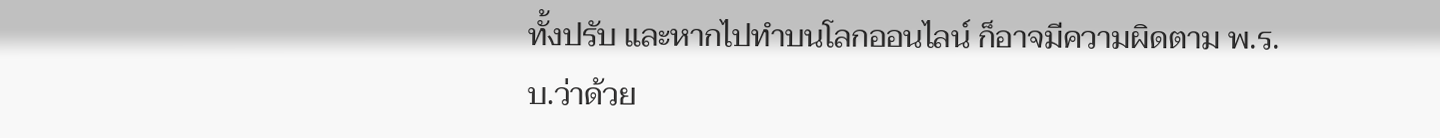ทั้งปรับ และหากไปทำบนโลกออนไลน์ ก็อาจมีความผิดตาม พ.ร.บ.ว่าด้วย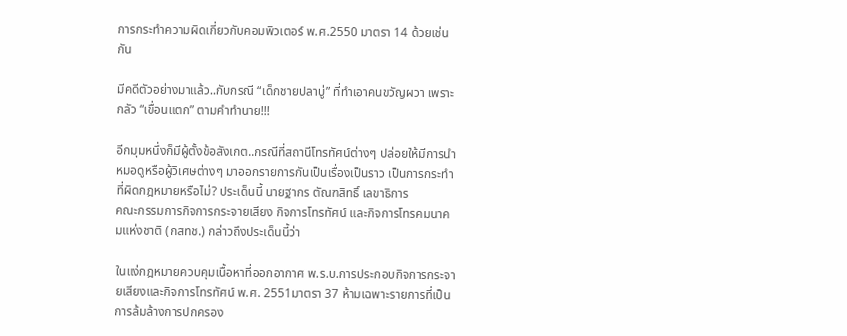การกระทำความผิดเกี่ยวกับคอมพิวเตอร์ พ.ศ.2550 มาตรา 14 ด้วยเช่นกัน

มีคดีตัวอย่างมาแล้ว..กับกรณี “เด็กชายปลาบู่” ที่ทำเอาคนขวัญผวา เพราะกลัว “เขื่อนแตก” ตามคำทำนาย!!!

อีกมุมหนึ่งก็มีผู้ตั้งข้อสังเกต..กรณีที่สถานีโทรทัศน์ต่างๆ ปล่อยให้มีการนำหมอดูหรือผู้วิเศษต่างๆ มาออกรายการกันเป็นเรื่องเป็นราว เป็นการกระทำที่ผิดกฎหมายหรือไม่? ประเด็นนี้ นายฐากร ตัณฑสิทธิ์ เลขาธิการ
คณะกรรมการกิจการกระจายเสียง กิจการโทรทัศน์ และกิจการโทรคมนาคมแห่งชาติ (กสทช.) กล่าวถึงประเด็นนี้ว่า

ในแง่กฎหมายควบคุมเนื้อหาที่ออกอากาศ พ.ร.บ.การประกอบกิจการกระจายเสียงและกิจการโทรทัศน์ พ.ศ. 2551มาตรา 37 ห้ามเฉพาะรายการที่เป็นการล้มล้างการปกครอง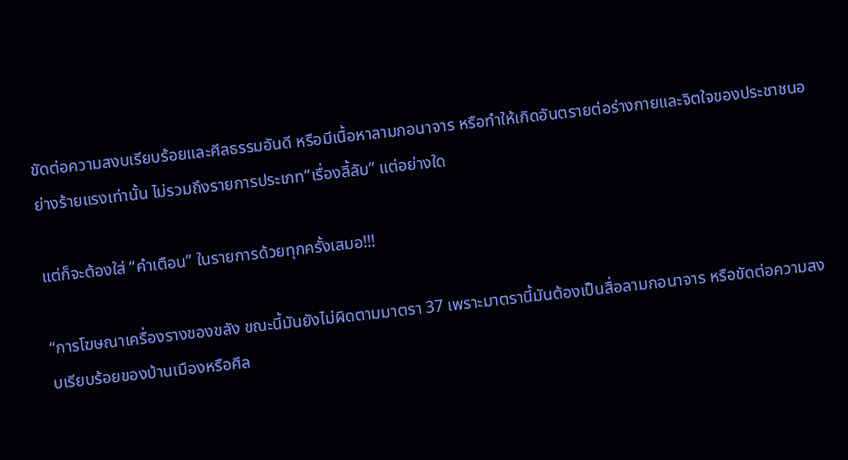ขัดต่อความสงบเรียบร้อยและศีลธรรมอันดี หรือมีเนื้อหาลามกอนาจาร หรือทำให้เกิดอันตรายต่อร่างกายและจิตใจของประชาชนอย่างร้ายแรงเท่านั้น ไม่รวมถึงรายการประเภท“เรื่องลี้ลับ” แต่อย่างใด

แต่ก็จะต้องใส่ “คำเตือน” ในรายการด้วยทุกครั้งเสมอ!!!

“การโฆษณาเครื่องรางของขลัง ขณะนี้มันยังไม่ผิดตามมาตรา 37 เพราะมาตรานี้มันต้องเป็นสื่อลามกอนาจาร หรือขัดต่อความสงบเรียบร้อยของบ้านเมืองหรือศีล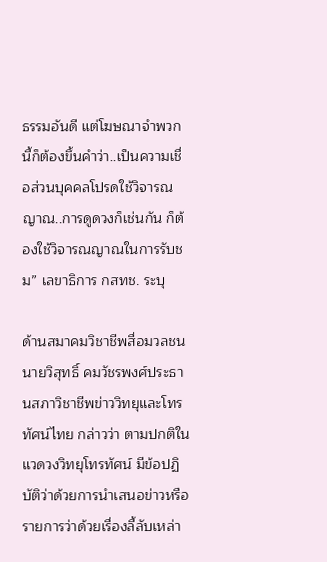ธรรมอันดี แต่โฆษณาจำพวกนี้ก็ต้องขึ้นคำว่า..เป็นความเชื่อส่วนบุคคลโปรดใช้วิจารณญาณ..การดูดวงก็เช่นกัน ก็ต้องใช้วิจารณญาณในการรับชม” เลขาธิการ กสทช. ระบุ

ด้านสมาคมวิชาชีพสื่อมวลชน นายวิสุทธิ์ คมวัชรพงศ์ประธานสภาวิชาชีพข่าววิทยุและโทรทัศน์ไทย กล่าวว่า ตามปกติในแวดวงวิทยุโทรทัศน์ มีข้อปฏิบัติว่าด้วยการนำเสนอข่าวหรือรายการว่าด้วยเรื่องลี้ลับเหล่า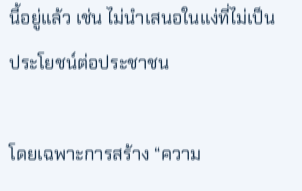นี้อยู่แล้ว เช่น ไม่นำเสนอในแง่ที่ไม่เป็นประโยชน์ต่อประชาชน

โดยเฉพาะการสร้าง “ความ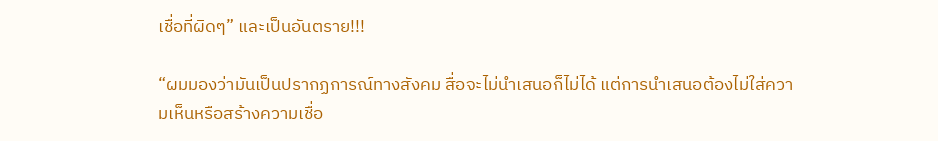เชื่อที่ผิดๆ” และเป็นอันตราย!!!

“ผมมองว่ามันเป็นปรากฏการณ์ทางสังคม สื่อจะไม่นำเสนอก็ไม่ได้ แต่การนำเสนอต้องไม่ใส่ความเห็นหรือสร้างความเชื่อ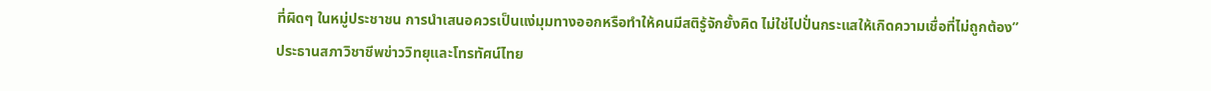ที่ผิดๆ ในหมู่ประชาชน การนำเสนอควรเป็นแง่มุมทางออกหรือทำให้คนมีสติรู้จักยั้งคิด ไม่ใช่ไปปั่นกระแสให้เกิดความเชื่อที่ไม่ถูกต้อง” ประธานสภาวิชาชีพข่าววิทยุและโทรทัศน์ไทย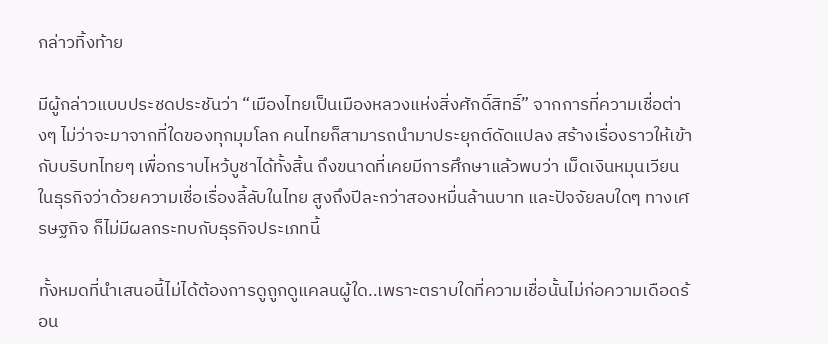กล่าวทิ้งท้าย

มีผู้กล่าวแบบประชดประชันว่า “เมืองไทยเป็นเมืองหลวงแห่งสิ่งศักดิ์สิทธิ์” จากการที่ความเชื่อต่างๆ ไม่ว่าจะมาจากที่ใดของทุกมุมโลก คนไทยก็สามารถนำมาประยุกต์ดัดแปลง สร้างเรื่องราวให้เข้ากับบริบทไทยๆ เพื่อกราบไหว้บูชาได้ทั้งสิ้น ถึงขนาดที่เคยมีการศึกษาแล้วพบว่า เม็ดเงินหมุนเวียนในธุรกิจว่าด้วยความเชื่อเรื่องลี้ลับในไทย สูงถึงปีละกว่าสองหมื่นล้านบาท และปัจจัยลบใดๆ ทางเศรษฐกิจ ก็ไม่มีผลกระทบกับธุรกิจประเภทนี้

ทั้งหมดที่นำเสนอนี้ไม่ได้ต้องการดูถูกดูแคลนผู้ใด..เพราะตราบใดที่ความเชื่อนั้นไม่ก่อความเดือดร้อน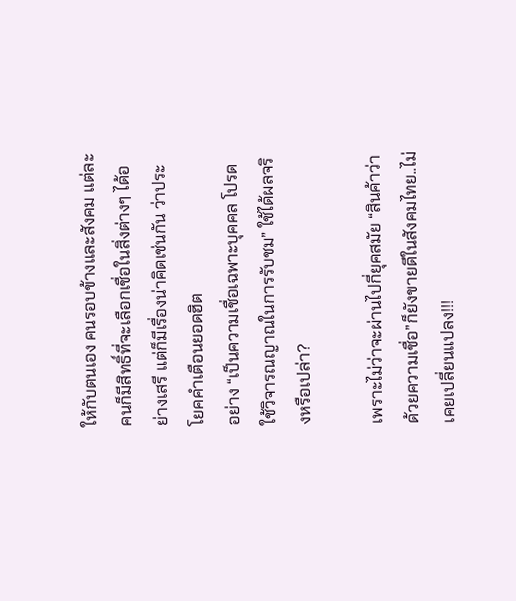ให้กับตนเอง คนรอบข้างและสังคม แต่ละคนก็มีสิทธิ์ที่จะเลือกเชื่อในสิ่งต่างๆ ได้อย่างเสรี แต่ก็มีเรื่องน่าคิดเช่นกัน ว่าประโยคคำเตือนยอดฮิต
อย่าง “เป็นความเชื่อเฉพาะบุคคล โปรดใช้วิจารณญาณในการรับชม” ใช้ได้ผลจริงหรือเปล่า?

เพราะไม่ว่าจะผ่านไปกี่ยุคสมัย “สินค้าว่าด้วยความเชื่อ”ก็ยังขายดีในสังคมไทย..ไม่เคยเปลี่ยนแปลง!!!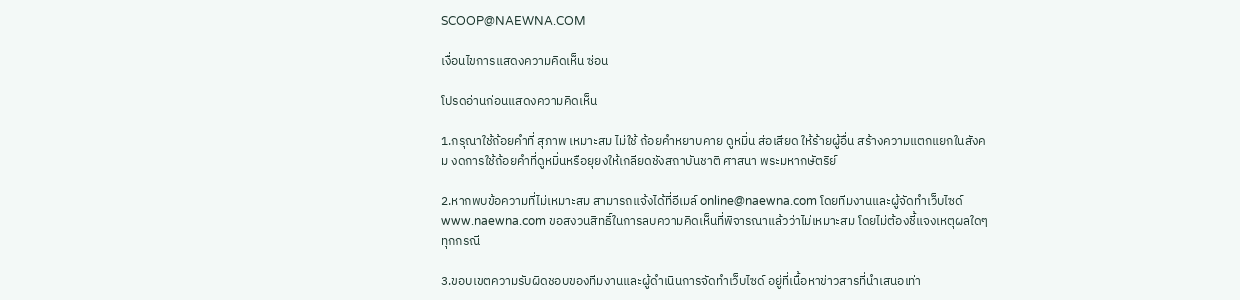SCOOP@NAEWNA.COM

เงื่อนไขการแสดงความคิดเห็น ซ่อน

โปรดอ่านก่อนแสดงความคิดเห็น

1.กรุณาใช้ถ้อยคำที่ สุภาพ เหมาะสม ไม่ใช้ ถ้อยคำหยาบคาย ดูหมิ่น ส่อเสียด ให้ร้ายผู้อื่น สร้างความแตกแยกในสังคม งดการใช้ถ้อยคำที่ดูหมิ่นหรือยุยงให้เกลียดชังสถาบันชาติ ศาสนา พระมหากษัตริย์

2.หากพบข้อความที่ไม่เหมาะสม สามารถแจ้งได้ที่อีเมล์ online@naewna.com โดยทีมงานและผู้จัดทำเว็บไซด์ www.naewna.com ขอสงวนสิทธิ์ในการลบความคิดเห็นที่พิจารณาแล้วว่าไม่เหมาะสม โดยไม่ต้องชี้แจงเหตุผลใดๆ ทุกกรณี

3.ขอบเขตความรับผิดชอบของทีมงานและผู้ดำเนินการจัดทำเว็บไซด์ อยู่ที่เนื้อหาข่าวสารที่นำเสนอเท่า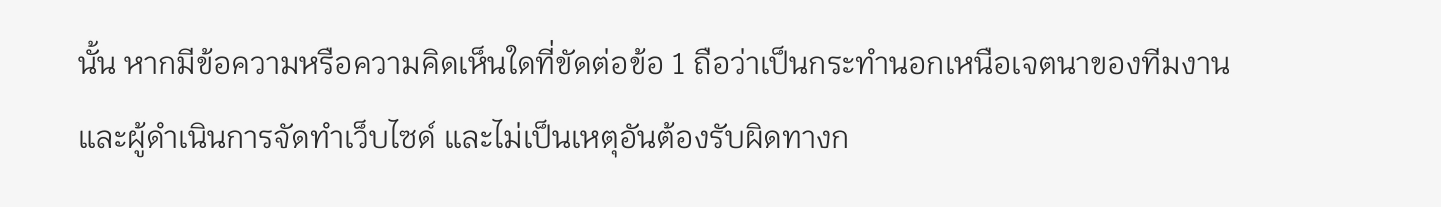นั้น หากมีข้อความหรือความคิดเห็นใดที่ขัดต่อข้อ 1 ถือว่าเป็นกระทำนอกเหนือเจตนาของทีมงานและผู้ดำเนินการจัดทำเว็บไซด์ และไม่เป็นเหตุอันต้องรับผิดทางก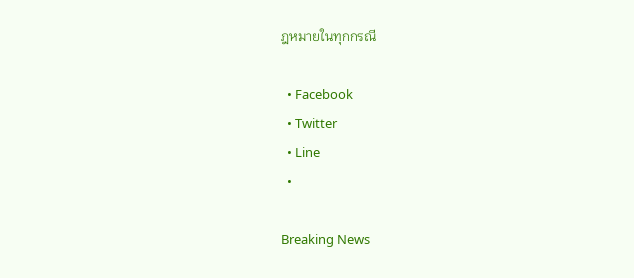ฎหมายในทุกกรณี

  • Facebook
  • Twitter
  • Line
  •

Breaking News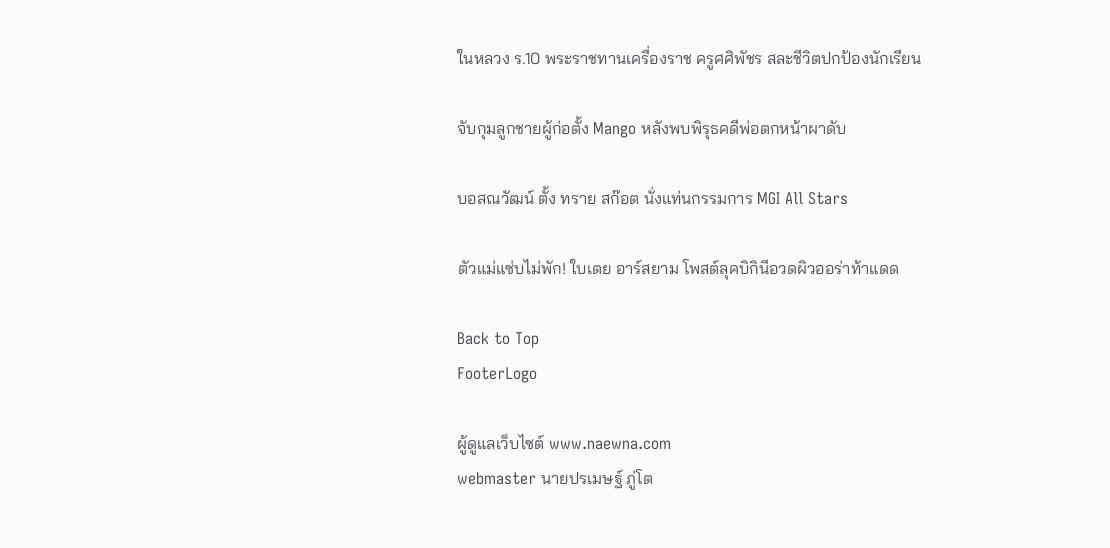ในหลวง ร.10 พระราชทานเครื่องราช ครูศศิพัชร สละชีวิตปกป้องนักเรียน

จับกุมลูกชายผู้ก่อตั้ง Mango หลังพบพิรุธคดีพ่อตกหน้าผาดับ

บอสณวัฒน์ ตั้ง ทราย สก๊อต นั่งแท่นกรรมการ MGI All Stars

ตัวแม่แซ่บไม่พัก! ใบเตย อาร์สยาม โพสต์ลุคบิกินีอวดผิวออร่าท้าแดด

Back to Top
FooterLogo

ผู้ดูแลเว็บไซต์ www.naewna.com
webmaster นายปรเมษฐ์ ภู่โต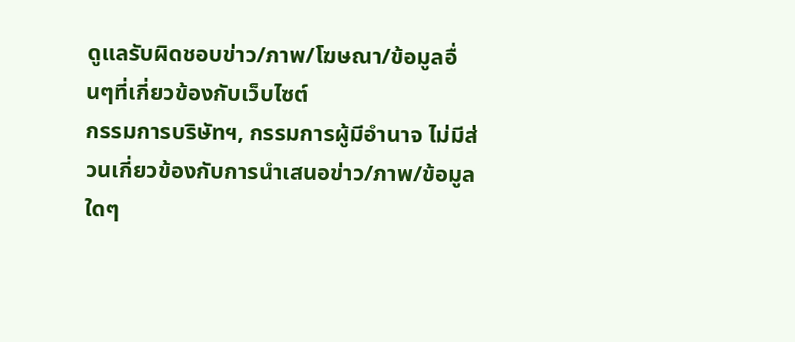ดูแลรับผิดชอบข่าว/ภาพ/โฆษณา/ข้อมูลอื่นๆที่เกี่ยวข้องกับเว็บไซต์
กรรมการบริษัทฯ, กรรมการผู้มีอำนาจ ไม่มีส่วนเกี่ยวข้องกับการนำเสนอข่าว/ภาพ/ข้อมูลใดๆ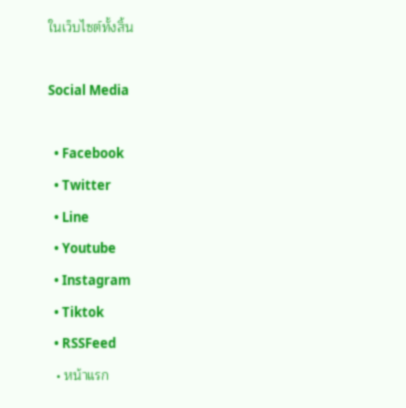ในเว็บไซต์ทั้งสิ้น

Social Media

  • Facebook
  • Twitter
  • Line
  • Youtube
  • Instagram
  • Tiktok
  • RSSFeed
  • หน้าแรก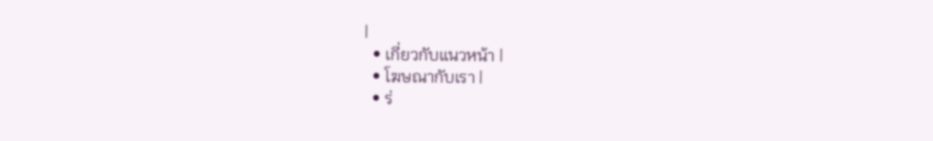|
  • เกี่ยวกับแนวหน้า |
  • โฆษณากับเรา |
  • ร่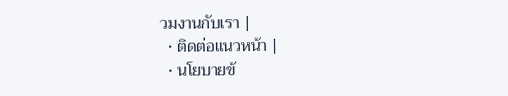วมงานกับเรา |
  • ติดต่อแนวหน้า |
  • นโยบายข้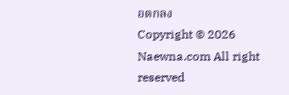อตกลง
Copyright © 2026 Naewna.com All right reserved